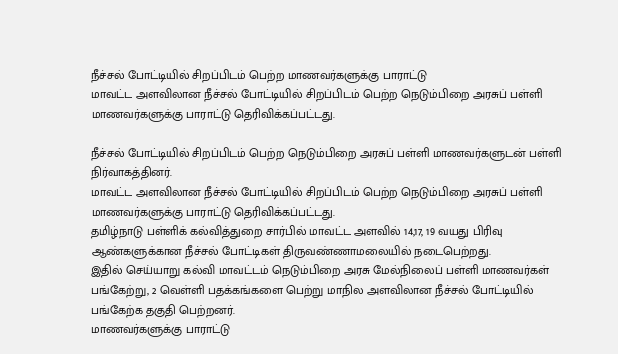நீச்சல் போட்டியில் சிறப்பிடம் பெற்ற மாணவர்களுக்கு பாராட்டு
மாவட்ட அளவிலான நீச்சல் போட்டியில் சிறப்பிடம் பெற்ற நெடும்பிறை அரசுப் பள்ளி மாணவர்களுக்கு பாராட்டு தெரிவிக்கப்பட்டது.

நீச்சல் போட்டியில் சிறப்பிடம் பெற்ற நெடும்பிறை அரசுப் பள்ளி மாணவர்களுடன் பள்ளி நிர்வாகத்தினர்.
மாவட்ட அளவிலான நீச்சல் போட்டியில் சிறப்பிடம் பெற்ற நெடும்பிறை அரசுப் பள்ளி மாணவர்களுக்கு பாராட்டு தெரிவிக்கப்பட்டது.
தமிழ்நாடு பள்ளிக் கல்வித்துறை சார்பில் மாவட்ட அளவில் 14,17, 19 வயது பிரிவு ஆண்களுக்கான நீச்சல் போட்டிகள் திருவண்ணாமலையில் நடைபெற்றது.
இதில் செய்யாறு கல்வி மாவட்டம் நெடும்பிறை அரசு மேல்நிலைப் பள்ளி மாணவர்கள் பங்கேற்று, 2 வெள்ளி பதக்கங்களை பெற்று மாநில அளவிலான நீச்சல் போட்டியில் பங்கேற்க தகுதி பெற்றனர்.
மாணவர்களுக்கு பாராட்டு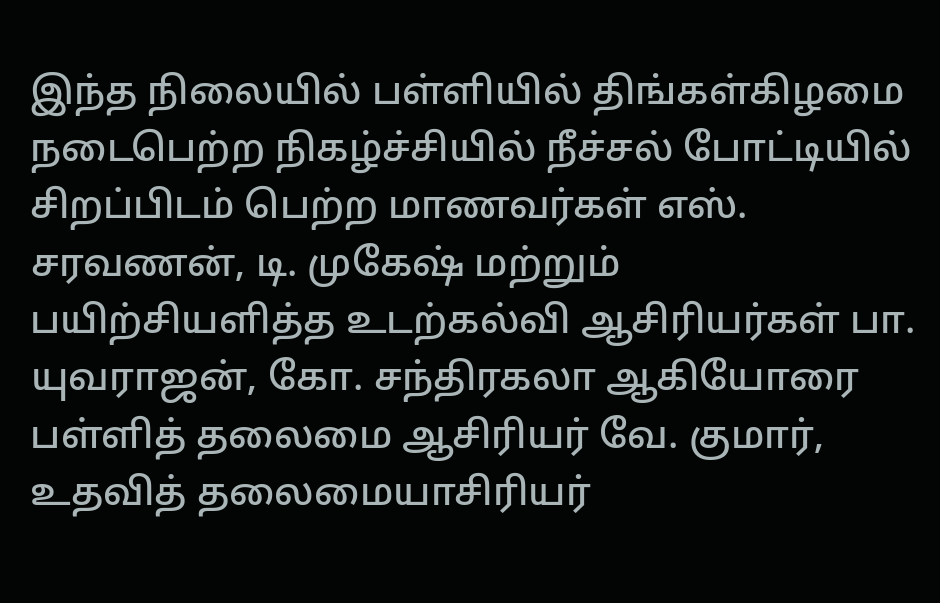இந்த நிலையில் பள்ளியில் திங்கள்கிழமை நடைபெற்ற நிகழ்ச்சியில் நீச்சல் போட்டியில் சிறப்பிடம் பெற்ற மாணவர்கள் எஸ். சரவணன், டி. முகேஷ் மற்றும் பயிற்சியளித்த உடற்கல்வி ஆசிரியர்கள் பா. யுவராஜன், கோ. சந்திரகலா ஆகியோரை பள்ளித் தலைமை ஆசிரியர் வே. குமார், உதவித் தலைமையாசிரியர்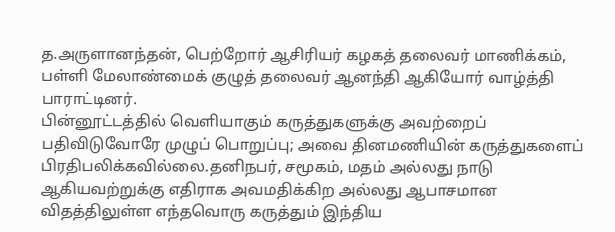த.அருளானந்தன், பெற்றோர் ஆசிரியர் கழகத் தலைவர் மாணிக்கம், பள்ளி மேலாண்மைக் குழுத் தலைவர் ஆனந்தி ஆகியோர் வாழ்த்தி பாராட்டினர்.
பின்னூட்டத்தில் வெளியாகும் கருத்துகளுக்கு அவற்றைப் பதிவிடுவோரே முழுப் பொறுப்பு; அவை தினமணியின் கருத்துகளைப் பிரதிபலிக்கவில்லை.தனிநபர், சமூகம், மதம் அல்லது நாடு ஆகியவற்றுக்கு எதிராக அவமதிக்கிற அல்லது ஆபாசமான விதத்திலுள்ள எந்தவொரு கருத்தும் இந்திய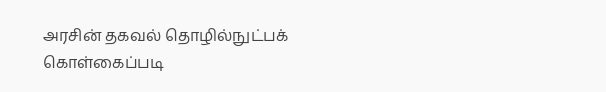அரசின் தகவல் தொழில்நுட்பக் கொள்கைப்படி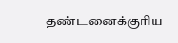தண்டனைக்குரிய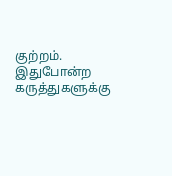குற்றம். இதுபோன்ற கருத்துகளுக்கு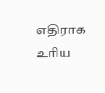எதிராக உரிய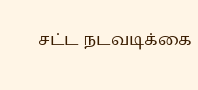சட்ட நடவடிக்கை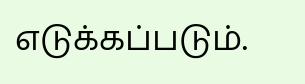எடுக்கப்படும்.